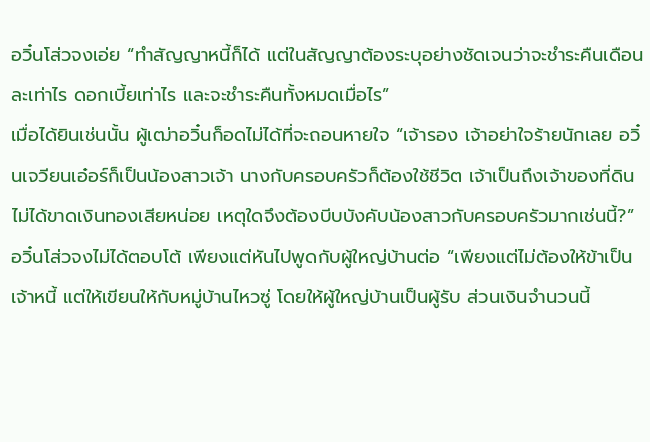อวิ๋นโส่วจงเอ่ย “ทำสัญญาหนี้ก็ได้ แต่ในสัญญาต้องระบุอย่างชัดเจนว่าจะชำระคืนเดือนละเท่าไร ดอกเบี้ยเท่าไร และจะชำระคืนทั้งหมดเมื่อไร”
เมื่อได้ยินเช่นนั้น ผู้เฒ่าอวิ๋นก็อดไม่ได้ที่จะถอนหายใจ “เจ้ารอง เจ้าอย่าใจร้ายนักเลย อวิ๋นเจวียนเอ๋อร์ก็เป็นน้องสาวเจ้า นางกับครอบครัวก็ต้องใช้ชีวิต เจ้าเป็นถึงเจ้าของที่ดิน ไม่ได้ขาดเงินทองเสียหน่อย เหตุใดจึงต้องบีบบังคับน้องสาวกับครอบครัวมากเช่นนี้?”
อวิ๋นโส่วจงไม่ได้ตอบโต้ เพียงแต่หันไปพูดกับผู้ใหญ่บ้านต่อ “เพียงแต่ไม่ต้องให้ข้าเป็นเจ้าหนี้ แต่ให้เขียนให้กับหมู่บ้านไหวซู่ โดยให้ผู้ใหญ่บ้านเป็นผู้รับ ส่วนเงินจำนวนนี้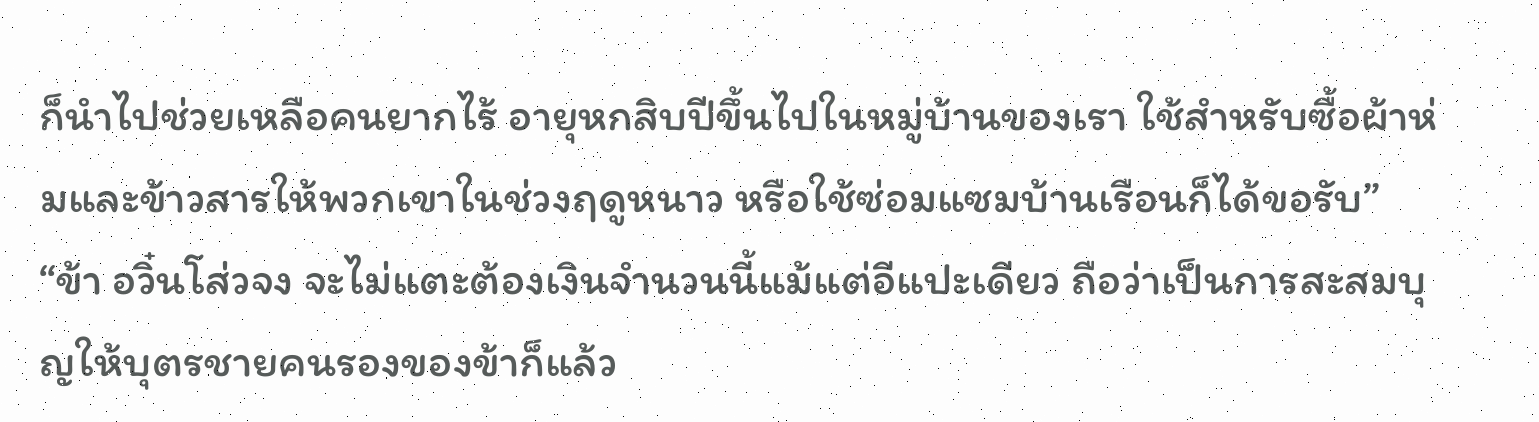ก็นำไปช่วยเหลือคนยากไร้ อายุหกสิบปีขึ้นไปในหมู่บ้านของเรา ใช้สำหรับซื้อผ้าห่มและข้าวสารให้พวกเขาในช่วงฤดูหนาว หรือใช้ซ่อมแซมบ้านเรือนก็ได้ขอรับ”
“ข้า อวิ๋นโส่วจง จะไม่แตะต้องเงินจำนวนนี้แม้แต่อีแปะเดียว ถือว่าเป็นการสะสมบุญให้บุตรชายคนรองของข้าก็แล้ว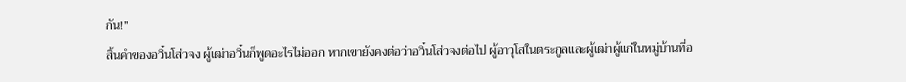กัน!”
สิ้นคำของอวิ๋นโส่วจง ผู้เฒ่าอวิ๋นก็พูดอะไรไม่ออก หากเขายังคงต่อว่าอวิ๋นโส่วจงต่อไป ผู้อาวุโสในตระกูลและผู้เฒ่าผู้แก่ในหมู่บ้านที่อ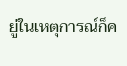ยู่ในเหตุการณ์ก็ค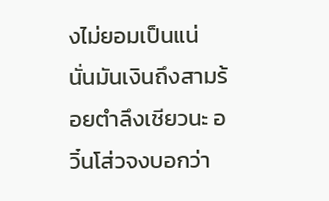งไม่ยอมเป็นแน่
นั่นมันเงินถึงสามร้อยตำลึงเชียวนะ อวิ๋นโส่วจงบอกว่า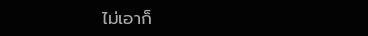ไม่เอาก็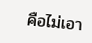คือไม่เอา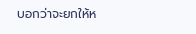บอกว่าจะยกให้ห